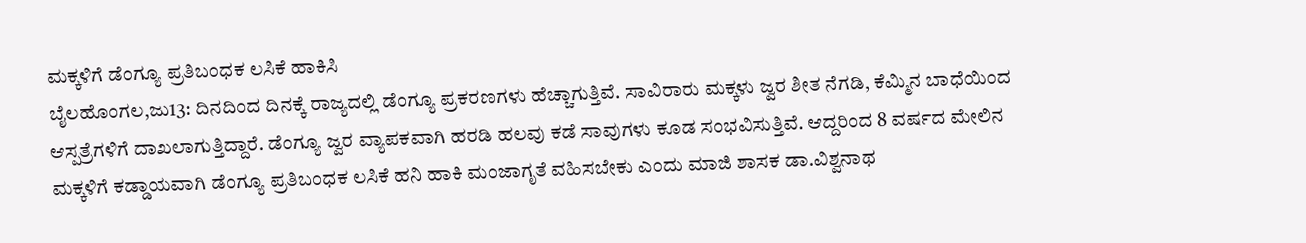ಮಕ್ಕಳಿಗೆ ಡೆಂಗ್ಯೂ ಪ್ರತಿಬಂಧಕ ಲಸಿಕೆ ಹಾಕಿಸಿ
ಬೈಲಹೊಂಗಲ,ಜು13: ದಿನದಿಂದ ದಿನಕ್ಕೆ ರಾಜ್ಯದಲ್ಲಿ ಡೆಂಗ್ಯೂ ಪ್ರಕರಣಗಳು ಹೆಚ್ಚಾಗುತ್ತಿವೆ. ಸಾವಿರಾರು ಮಕ್ಕಳು ಜ್ವರ ಶೀತ ನೆಗಡಿ, ಕೆಮ್ಮಿನ ಬಾಧೆಯಿಂದ ಆಸ್ಪತ್ರೆಗಳಿಗೆ ದಾಖಲಾಗುತ್ತಿದ್ದಾರೆ. ಡೆಂಗ್ಯೂ ಜ್ವರ ವ್ಯಾಪಕವಾಗಿ ಹರಡಿ ಹಲವು ಕಡೆ ಸಾವುಗಳು ಕೂಡ ಸಂಭವಿಸುತ್ತಿವೆ. ಆದ್ದರಿಂದ 8 ವರ್ಷದ ಮೇಲಿನ ಮಕ್ಕಳಿಗೆ ಕಡ್ಡಾಯವಾಗಿ ಡೆಂಗ್ಯೂ ಪ್ರತಿಬಂಧಕ ಲಸಿಕೆ ಹನಿ ಹಾಕಿ ಮಂಜಾಗೃತೆ ವಹಿಸಬೇಕು ಎಂದು ಮಾಜಿ ಶಾಸಕ ಡಾ.ವಿಶ್ವನಾಥ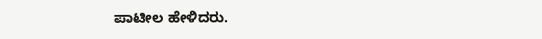ಪಾಟೀಲ ಹೇಳಿದರು.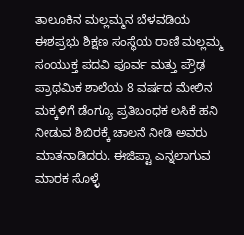ತಾಲೂಕಿನ ಮಲ್ಲಮ್ಮನ ಬೆಳವಡಿಯ ಈಶಪ್ರಭು ಶಿಕ್ಷಣ ಸಂಸ್ಥೆಯ ರಾಣಿ ಮಲ್ಲಮ್ಮ ಸಂಯುಕ್ತ ಪದವಿ ಪೂರ್ವ ಮತ್ತು ಪ್ರೌಢ ಪ್ರಾಥಮಿಕ ಶಾಲೆಯ 8 ವರ್ಷದ ಮೇಲಿನ ಮಕ್ಕಳಿಗೆ ಡೆಂಗ್ಯೂ ಪ್ರತಿಬಂಧಕ ಲಸಿಕೆ ಹನಿ ನೀಡುವ ಶಿಬಿರಕ್ಕೆ ಚಾಲನೆ ನೀಡಿ ಅವರು ಮಾತನಾಡಿದರು. ಈಜಿಪ್ಟಾ ಎನ್ನಲಾಗುವ ಮಾರಕ ಸೊಳ್ಳೆ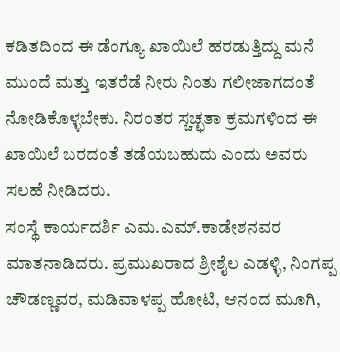ಕಡಿತದಿಂದ ಈ ಡೆಂಗ್ಯೂ ಖಾಯಿಲೆ ಹರಡುತ್ತಿದ್ದು ಮನೆ ಮುಂದೆ ಮತ್ತು ಇತರೆಡೆ ನೀರು ನಿಂತು ಗಲೀಜಾಗದಂತೆ ನೋಡಿಕೊಳ್ಳಬೇಕು. ನಿರಂತರ ಸ್ಚಚ್ಛತಾ ಕ್ರಮಗಳಿಂದ ಈ ಖಾಯಿಲೆ ಬರದಂತೆ ತಡೆಯಬಹುದು ಎಂದು ಅವರು ಸಲಹೆ ನೀಡಿದರು.
ಸಂಸ್ಥೆ ಕಾರ್ಯದರ್ಶಿ ಎಮ.ಎಮ್.ಕಾಡೇಶನವರ ಮಾತನಾಡಿದರು. ಪ್ರಮುಖರಾದ ಶ್ರೀಶೈಲ ಎಡಳ್ಳಿ, ನಿಂಗಪ್ಪ ಚೌಡಣ್ಣವರ, ಮಡಿವಾಳಪ್ಪ ಹೋಟಿ, ಆನಂದ ಮೂಗಿ,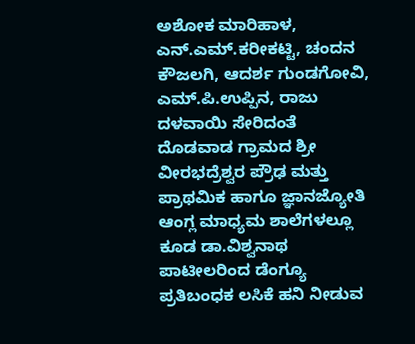ಅಶೋಕ ಮಾರಿಹಾಳ, ಎನ್.ಎಮ್.ಕರೀಕಟ್ಟಿ, ಚಂದನ ಕೌಜಲಗಿ, ಆದರ್ಶ ಗುಂಡಗೋವಿ, ಎಮ್.ಪಿ.ಉಪ್ಪಿನ, ರಾಜು ದಳವಾಯಿ ಸೇರಿದಂತೆ ದೊಡವಾಡ ಗ್ರಾಮದ ಶ್ರೀ ವೀರಭದ್ರೆಶ್ವರ ಪ್ರೌಢ ಮತ್ತು ಪ್ರಾಥಮಿಕ ಹಾಗೂ ಜ್ಞಾನಜ್ಯೋತಿ ಆಂಗ್ಲ ಮಾಧ್ಯಮ ಶಾಲೆಗಳಲ್ಲೂ ಕೂಡ ಡಾ.ವಿಶ್ವನಾಥ ಪಾಟೀಲರಿಂದ ಡೆಂಗ್ಯೂ ಪ್ರತಿಬಂಧಕ ಲಸಿಕೆ ಹನಿ ನೀಡುವ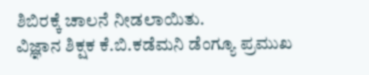ಶಿಬಿರಕ್ಕೆ ಚಾಲನೆ ನೀಡಲಾಯಿತು.
ವಿಜ್ಞಾನ ಶಿಕ್ಷಕ ಕೆ.ಬಿ.ಕಡೆಮನಿ ಡೆಂಗ್ಯೂ ಪ್ರಮುಖ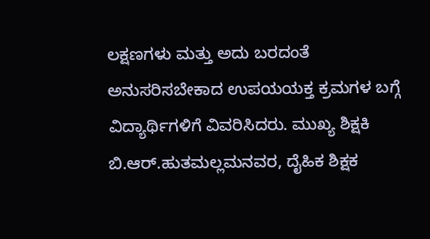ಲಕ್ಷಣಗಳು ಮತ್ತು ಅದು ಬರದಂತೆ ಅನುಸರಿಸಬೇಕಾದ ಉಪಯಯಕ್ತ ಕ್ರಮಗಳ ಬಗ್ಗೆ ವಿದ್ಯಾರ್ಥಿಗಳಿಗೆ ವಿವರಿಸಿದರು. ಮುಖ್ಯ ಶಿಕ್ಷಕಿ ಬಿ.ಆರ್.ಹುತಮಲ್ಲಮನವರ, ದೈಹಿಕ ಶಿಕ್ಷಕ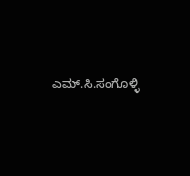ಎಮ್.ಸಿ.ಸಂಗೊಳ್ಳಿ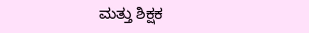ಮತ್ತು ಶಿಕ್ಷಕ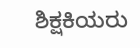ಶಿಕ್ಷಕಿಯರು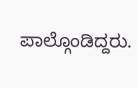ಪಾಲ್ಗೊಂಡಿದ್ದರು.